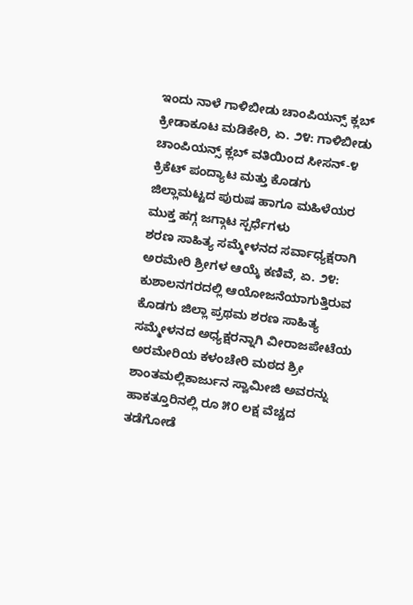ಇಂದು ನಾಳೆ ಗಾಳಿಬೀಡು ಚಾಂಪಿಯನ್ಸ್ ಕ್ಲಬ್ ಕ್ರೀಡಾಕೂಟ ಮಡಿಕೇರಿ, ಏ. ೨೪: ಗಾಳಿಬೀಡು ಚಾಂಪಿಯನ್ಸ್ ಕ್ಲಬ್ ವತಿಯಿಂದ ಸೀಸನ್-೪ ಕ್ರಿಕೆಟ್ ಪಂದ್ಯಾಟ ಮತ್ತು ಕೊಡಗು ಜಿಲ್ಲಾಮಟ್ಟದ ಪುರುಷ ಹಾಗೂ ಮಹಿಳೆಯರ ಮುಕ್ತ ಹಗ್ಗ ಜಗ್ಗಾಟ ಸ್ಪರ್ಧೆಗಳು
ಶರಣ ಸಾಹಿತ್ಯ ಸಮ್ಮೇಳನದ ಸರ್ವಾಧ್ಯಕ್ಷರಾಗಿ ಅರಮೇರಿ ಶ್ರೀಗಳ ಆಯ್ಕೆ ಕಣಿವೆ, ಏ. ೨೪: ಕುಶಾಲನಗರದಲ್ಲಿ ಆಯೋಜನೆಯಾಗುತ್ತಿರುವ ಕೊಡಗು ಜಿಲ್ಲಾ ಪ್ರಥಮ ಶರಣ ಸಾಹಿತ್ಯ ಸಮ್ಮೇಳನದ ಅಧ್ಯಕ್ಷರನ್ನಾಗಿ ವೀರಾಜಪೇಟೆಯ ಅರಮೇರಿಯ ಕಳಂಚೇರಿ ಮಠದ ಶ್ರೀ ಶಾಂತಮಲ್ಲಿಕಾರ್ಜುನ ಸ್ವಾಮೀಜಿ ಅವರನ್ನು
ಹಾಕತ್ತೂರಿನಲ್ಲಿ ರೂ ೫೦ ಲಕ್ಷ ವೆಚ್ಚದ ತಡೆಗೋಡೆ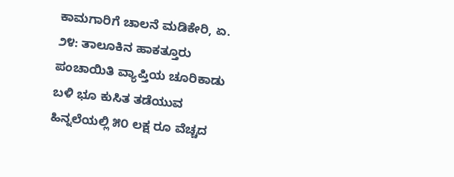ಕಾಮಗಾರಿಗೆ ಚಾಲನೆ ಮಡಿಕೇರಿ, ಏ. ೨೪: ತಾಲೂಕಿನ ಹಾಕತ್ತೂರು ಪಂಚಾಯಿತಿ ವ್ಯಾಪ್ತಿಯ ಚೂರಿಕಾಡು ಬಳಿ ಭೂ ಕುಸಿತ ತಡೆಯುವ ಹಿನ್ನಲೆಯಲ್ಲಿ ೫೦ ಲಕ್ಷ ರೂ ವೆಚ್ಚದ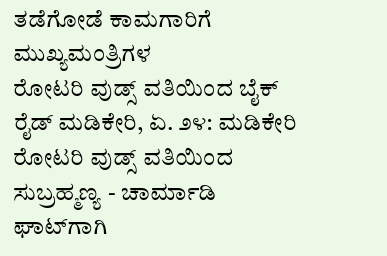ತಡೆಗೋಡೆ ಕಾಮಗಾರಿಗೆ ಮುಖ್ಯಮಂತ್ರಿಗಳ
ರೋಟರಿ ವುಡ್ಸ್ ವತಿಯಿಂದ ಬೈಕ್ ರೈಡ್ ಮಡಿಕೇರಿ, ಏ. ೨೪: ಮಡಿಕೇರಿ ರೋಟರಿ ವುಡ್ಸ್ ವತಿಯಿಂದ ಸುಬ್ರಹ್ಮಣ್ಯ - ಚಾರ್ಮಾಡಿ ಘಾಟ್‌ಗಾಗಿ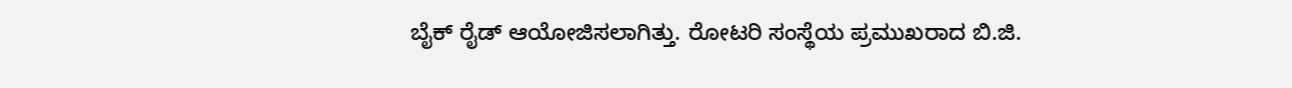ಬೈಕ್ ರೈಡ್ ಆಯೋಜಿಸಲಾಗಿತ್ತು. ರೋಟರಿ ಸಂಸ್ಥೆಯ ಪ್ರಮುಖರಾದ ಬಿ.ಜಿ.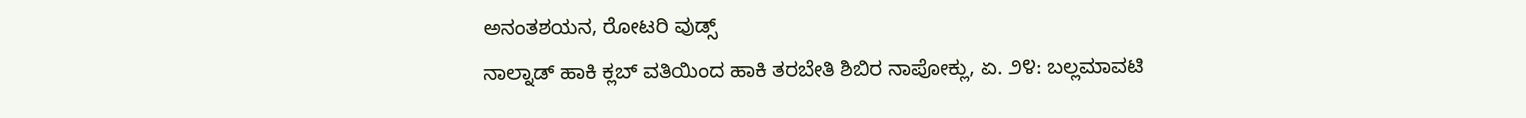ಅನಂತಶಯನ, ರೋಟರಿ ವುಡ್ಸ್
ನಾಲ್ನಾಡ್ ಹಾಕಿ ಕ್ಲಬ್ ವತಿಯಿಂದ ಹಾಕಿ ತರಬೇತಿ ಶಿಬಿರ ನಾಪೋಕ್ಲು, ಏ. ೨೪: ಬಲ್ಲಮಾವಟಿ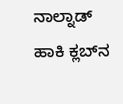ನಾಲ್ನಾಡ್ ಹಾಕಿ ಕ್ಲಬ್‌ನ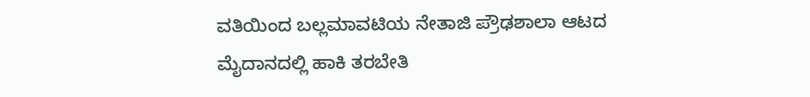ವತಿಯಿಂದ ಬಲ್ಲಮಾವಟಿಯ ನೇತಾಜಿ ಪ್ರೌಢಶಾಲಾ ಆಟದ ಮೈದಾನದಲ್ಲಿ ಹಾಕಿ ತರಬೇತಿ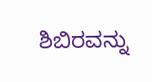ಶಿಬಿರವನ್ನು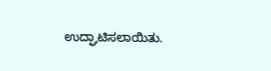ಉದ್ಘಾಟಿಸಲಾಯಿತು.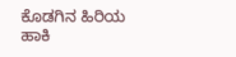ಕೊಡಗಿನ ಹಿರಿಯ ಹಾಕಿ